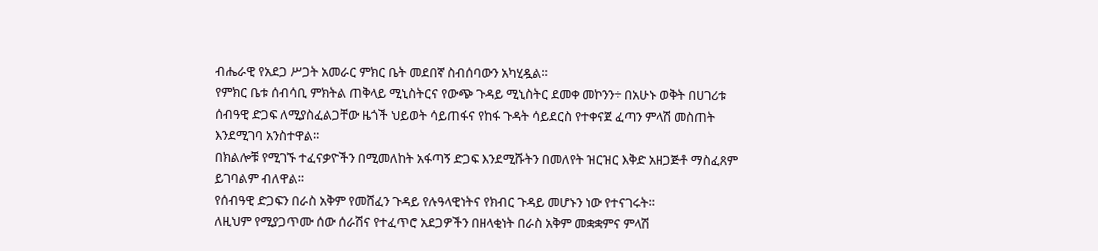ብሔራዊ የአደጋ ሥጋት አመራር ምክር ቤት መደበኛ ስብሰባውን አካሂዷል።
የምክር ቤቱ ሰብሳቢ ምክትል ጠቅላይ ሚኒስትርና የውጭ ጉዳይ ሚኒስትር ደመቀ መኮንን÷ በአሁኑ ወቅት በሀገሪቱ ሰብዓዊ ድጋፍ ለሚያስፈልጋቸው ዜጎች ህይወት ሳይጠፋና የከፋ ጉዳት ሳይደርስ የተቀናጀ ፈጣን ምላሽ መስጠት እንደሚገባ አንስተዋል።
በክልሎቹ የሚገኙ ተፈናቃዮችን በሚመለከት አፋጣኝ ድጋፍ እንደሚሹትን በመለየት ዝርዝር እቅድ አዘጋጅቶ ማስፈጸም ይገባልም ብለዋል።
የሰብዓዊ ድጋፍን በራስ አቅም የመሸፈን ጉዳይ የሉዓላዊነትና የክብር ጉዳይ መሆኑን ነው የተናገሩት።
ለዚህም የሚያጋጥሙ ሰው ሰራሽና የተፈጥሮ አደጋዎችን በዘላቂነት በራስ አቅም መቋቋምና ምላሽ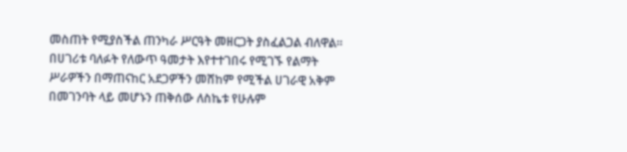መስጠት የሚያስችል ጠንካራ ሥርዓት መዘርጋት ያስፈልጋል ብለዋል።
በሀገሪቱ ባለፉት የለውጥ ዓመታት እየተተገበሩ የሚገኙ የልማት ሥራዎችን በማጠናከር አደጋዎችን መሸከም የሚችል ሀገራዊ አቅም በመገንባት ላይ መሆኑን ጠቅሰው ለስኬቱ የሁሉም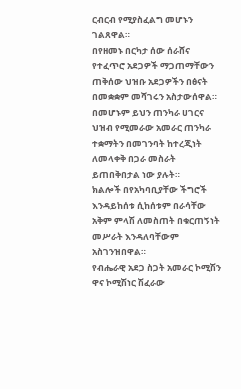ርብርብ የሚያስፈልግ መሆኑን ገልጸዋል።
በየዘመኑ በርካታ ሰው ሰራሸና የተፈጥሮ አደጋዎች ማጋጠማቸውን ጠቅሰው ህዝቡ አደጋዎችን በፅናት በመቋቋም መሻገሩን አስታውሰዋል።
በመሆኑም ይህን ጠንካራ ሀገርና ህዝብ የሚመራው አመራር ጠንካራ ተቋማትን በመገንባት ከተረጂነት ለመላቀቅ በጋራ መስራት ይጠበቅበታል ነው ያሉት።
ክልሎች በየአካባቢያቸው ችግሮች እንዳይከሰቱ ሲከሰቱም በራሳቸው አቅም ምላሽ ለመስጠት በቁርጠኝነት መሥራት እንዳለባቸውም አስገንዝበዋል።
የብሔራዊ አደጋ ስጋት አመራር ኮሚሽን ዋና ኮሚሽነር ሽፈራው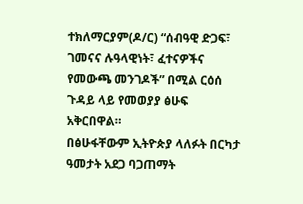ተክለማርያም(ዶ/ር) “ሰብዓዊ ድጋፍ፣ ገመናና ሉዓላዊነት፣ ፈተናዎችና የመውጫ መንገዶች” በሚል ርዕሰ ጉዳይ ላይ የመወያያ ፅሁፍ አቅርበዋል።
በፅሁፋቸውም ኢትዮጵያ ላለፉት በርካታ ዓመታት አደጋ ባጋጠማት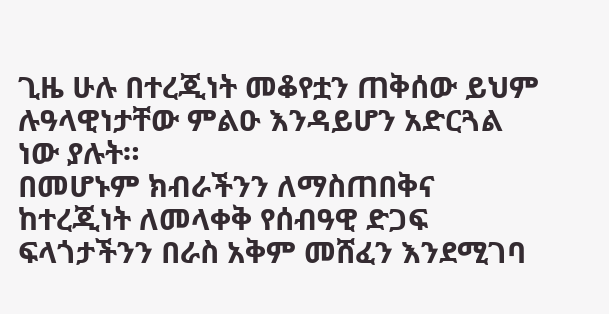ጊዜ ሁሉ በተረጂነት መቆየቷን ጠቅሰው ይህም ሉዓላዊነታቸው ምልዑ እንዳይሆን አድርጓል ነው ያሉት።
በመሆኑም ክብራችንን ለማስጠበቅና ከተረጂነት ለመላቀቅ የሰብዓዊ ድጋፍ ፍላጎታችንን በራስ አቅም መሸፈን እንደሚገባ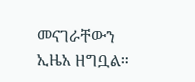መናገራቸውን ኢዜአ ዘግቧል።